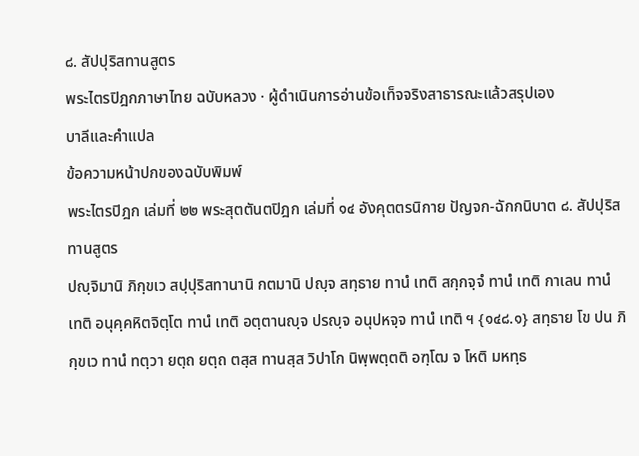๘. สัปปุริสทานสูตร
พระไตรปิฎกภาษาไทย ฉบับหลวง · ผู้ดำเนินการอ่านข้อเท็จจริงสาธารณะแล้วสรุปเอง
บาลีและคำแปล
ข้อความหน้าปกของฉบับพิมพ์
พระไตรปิฎก เล่มที่ ๒๒ พระสุตตันตปิฎก เล่มที่ ๑๔ อังคุตตรนิกาย ปัญจก-ฉักกนิบาต ๘. สัปปุริสทานสูตร
ปญฺจิมานิ ภิกฺขเว สปฺปุริสทานานิ กตมานิ ปญฺจ สทฺธาย ทานํ เทติ สกฺกจฺจํ ทานํ เทติ กาเลน ทานํ เทติ อนุคฺคหิตจิตฺโต ทานํ เทติ อตฺตานญฺจ ปรญฺจ อนุปหจฺจ ทานํ เทติ ฯ {๑๔๘.๑} สทฺธาย โข ปน ภิกฺขเว ทานํ ทตฺวา ยตฺถ ยตฺถ ตสฺส ทานสฺส วิปาโก นิพฺพตฺตติ อฑฺโฒ จ โหติ มหทฺธ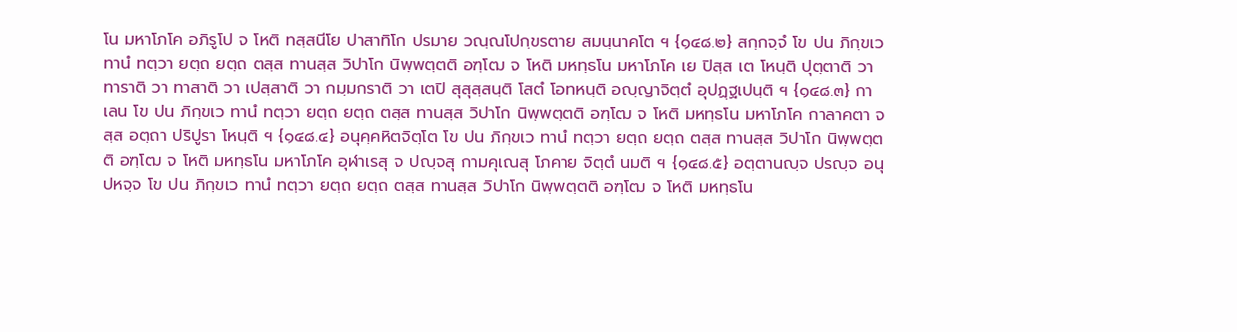โน มหาโภโค อภิรูโป จ โหติ ทสฺสนีโย ปาสาทิโก ปรมาย วณฺณโปกฺขรตาย สมนฺนาคโต ฯ {๑๔๘.๒} สกฺกจฺจํ โข ปน ภิกฺขเว ทานํ ทตฺวา ยตฺถ ยตฺถ ตสฺส ทานสฺส วิปาโก นิพฺพตฺตติ อฑฺโฒ จ โหติ มหทฺธโน มหาโภโค เย ปิสฺส เต โหนฺติ ปุตฺตาติ วา ทาราติ วา ทาสาติ วา เปสฺสาติ วา กมฺมกราติ วา เตปิ สุสุสฺสนฺติ โสตํ โอทหนฺติ อญฺญาจิตฺตํ อุปฏฺฐเปนฺติ ฯ {๑๔๘.๓} กาเลน โข ปน ภิกฺขเว ทานํ ทตฺวา ยตฺถ ยตฺถ ตสฺส ทานสฺส วิปาโก นิพฺพตฺตติ อฑฺโฒ จ โหติ มหทฺธโน มหาโภโค กาลาคตา จสฺส อตฺถา ปริปูรา โหนฺติ ฯ {๑๔๘.๔} อนุคฺคหิตจิตฺโต โข ปน ภิกฺขเว ทานํ ทตฺวา ยตฺถ ยตฺถ ตสฺส ทานสฺส วิปาโก นิพฺพตฺตติ อฑฺโฒ จ โหติ มหทฺธโน มหาโภโค อุฬาเรสุ จ ปญฺจสุ กามคุเณสุ โภคาย จิตฺตํ นมติ ฯ {๑๔๘.๕} อตฺตานญฺจ ปรญฺจ อนุปหจฺจ โข ปน ภิกฺขเว ทานํ ทตฺวา ยตฺถ ยตฺถ ตสฺส ทานสฺส วิปาโก นิพฺพตฺตติ อฑฺโฒ จ โหติ มหทฺธโน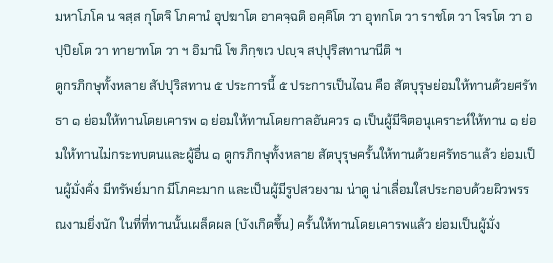มหาโภโค น จสฺส กุโตจิ โภคานํ อุปฆาโต อาคจฺฉติ อคฺคิโต วา อุทกโต วา ราชโต วา โจรโต วา อปฺปิยโต วา ทายาทโต วา ฯ อิมานิ โข ภิกฺขเว ปญฺจ สปฺปุริสทานานีติ ฯ
ดูกรภิกษุทั้งหลาย สัปปุริสทาน ๕ ประการนี้ ๕ ประการเป็นไฉน คือ สัตบุรุษย่อมให้ทานด้วยศรัทธา ๑ ย่อมให้ทานโดยเคารพ ๑ ย่อมให้ทานโดยกาลอันควร ๑ เป็นผู้มีจิตอนุเคราะห์ให้ทาน ๑ ย่อมให้ทานไม่กระทบตนและผู้อื่น ๑ ดูกรภิกษุทั้งหลาย สัตบุรุษครั้นให้ทานด้วยศรัทธาแล้ว ย่อมเป็นผู้มั่งคั่ง มีทรัพย์มาก มีโภคะมาก และเป็นผู้มีรูปสวยงาม น่าดู น่าเลื่อมใสประกอบด้วยผิวพรรณงามยิ่งนัก ในที่ที่ทานนั้นเผล็ดผล (บังเกิดขึ้น) ครั้นให้ทานโดยเคารพแล้ว ย่อมเป็นผู้มั่ง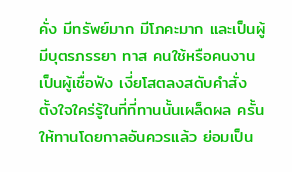คั่ง มีทรัพย์มาก มีโภคะมาก และเป็นผู้มีบุตรภรรยา ทาส คนใช้หรือคนงาน เป็นผู้เชื่อฟัง เงี่ยโสตลงสดับคำสั่ง ตั้งใจใคร่รู้ในที่ที่ทานนั้นเผล็ดผล ครั้นให้ทานโดยกาลอันควรแล้ว ย่อมเป็น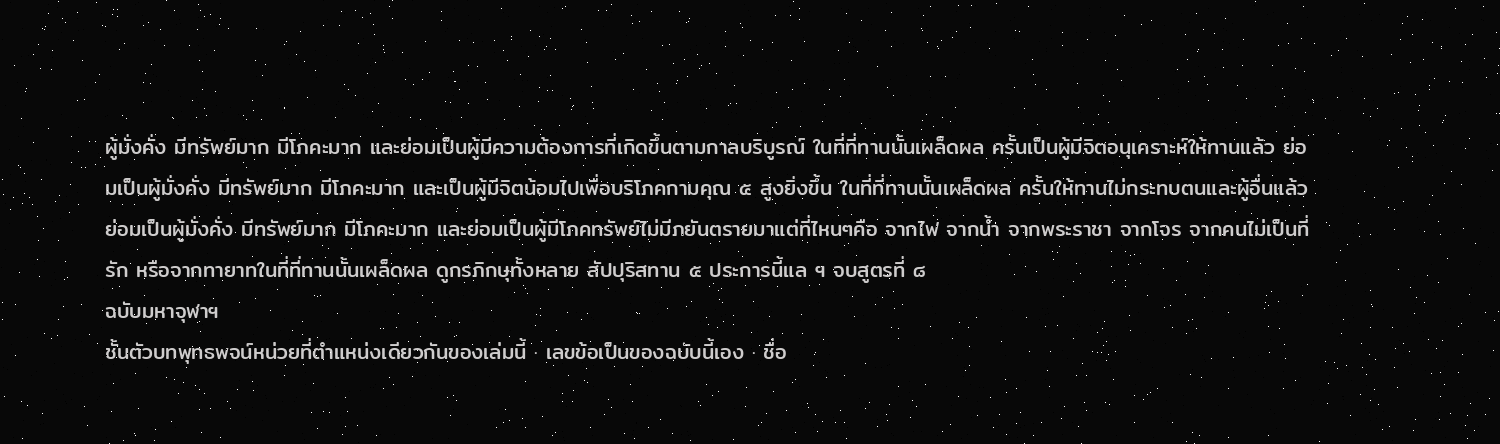ผู้มั่งคั่ง มีทรัพย์มาก มีโภคะมาก และย่อมเป็นผู้มีความต้องการที่เกิดขึ้นตามกาลบริบูรณ์ ในที่ที่ทานนั้นเผล็ดผล ครั้นเป็นผู้มีจิตอนุเคราะห์ให้ทานแล้ว ย่อมเป็นผู้มั่งคั่ง มีทรัพย์มาก มีโภคะมาก และเป็นผู้มีจิตน้อมไปเพื่อบริโภคกามคุณ ๕ สูงยิ่งขึ้น ในที่ที่ทานนั้นเผล็ดผล ครั้นให้ทานไม่กระทบตนและผู้อื่นแล้ว ย่อมเป็นผู้มั่งคั่ง มีทรัพย์มาก มีโภคะมาก และย่อมเป็นผู้มีโภคทรัพย์ไม่มีภยันตรายมาแต่ที่ไหนๆคือ จากไฟ จากน้ำ จากพระราชา จากโจร จากคนไม่เป็นที่รัก หรือจากทายาทในที่ที่ทานนั้นเผล็ดผล ดูกรภิกษุทั้งหลาย สัปปุริสทาน ๕ ประการนี้แล ฯ จบสูตรที่ ๘
ฉบับมหาจุฬาฯ
ชั้นตัวบทพุทธพจน์หน่วยที่ตำแหน่งเดียวกันของเล่มนี้ · เลขข้อเป็นของฉบับนี้เอง · ชื่อ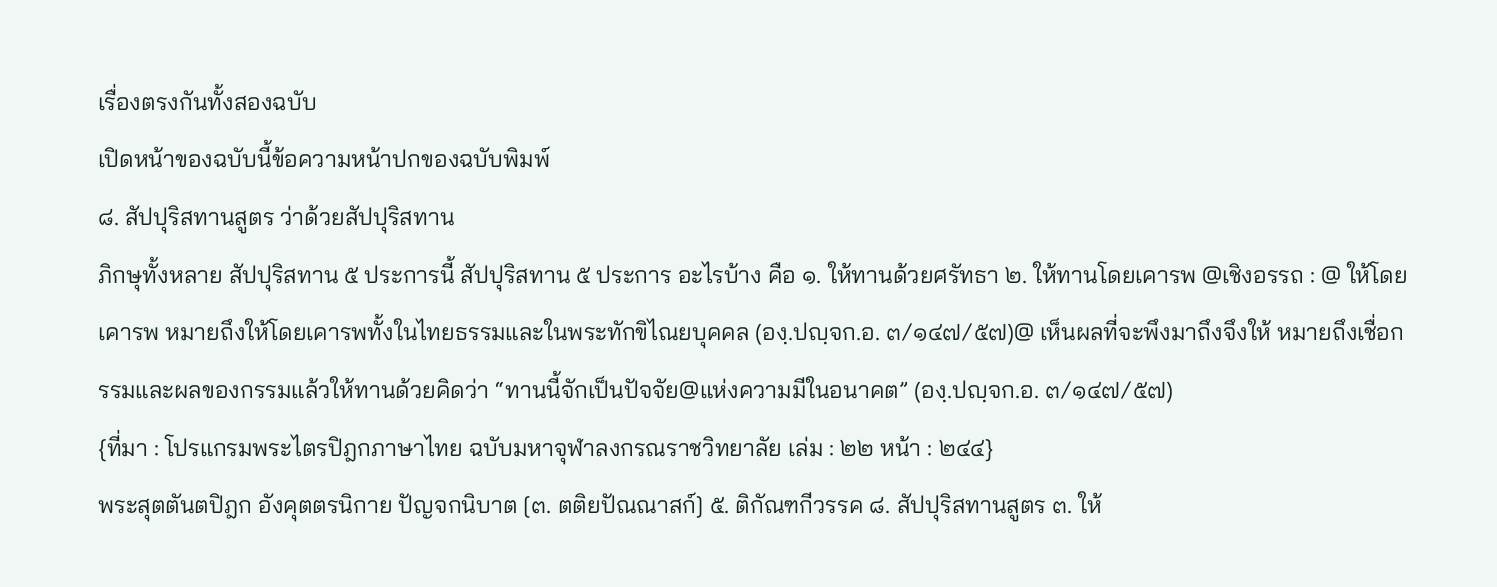เรื่องตรงกันทั้งสองฉบับ
เปิดหน้าของฉบับนี้ข้อความหน้าปกของฉบับพิมพ์
๘. สัปปุริสทานสูตร ว่าด้วยสัปปุริสทาน
ภิกษุทั้งหลาย สัปปุริสทาน ๕ ประการนี้ สัปปุริสทาน ๕ ประการ อะไรบ้าง คือ ๑. ให้ทานด้วยศรัทธา ๒. ให้ทานโดยเคารพ @เชิงอรรถ : @ ให้โดยเคารพ หมายถึงให้โดยเคารพทั้งในไทยธรรมและในพระทักขิไณยบุคคล (องฺ.ปญฺจก.อ. ๓/๑๔๗/๕๗)@ เห็นผลที่จะพึงมาถึงจึงให้ หมายถึงเชื่อกรรมและผลของกรรมแล้วให้ทานด้วยคิดว่า “ทานนี้จักเป็นปัจจัย@แห่งความมีในอนาคต” (องฺ.ปญฺจก.อ. ๓/๑๔๗/๕๗)
{ที่มา : โปรแกรมพระไตรปิฎกภาษาไทย ฉบับมหาจุฬาลงกรณราชวิทยาลัย เล่ม : ๒๒ หน้า : ๒๔๔}
พระสุตตันตปิฎก อังคุตตรนิกาย ปัญจกนิบาต [๓. ตติยปัณณาสก์] ๕. ติกัณฑกีวรรค ๘. สัปปุริสทานสูตร ๓. ให้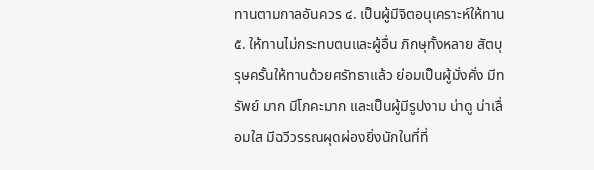ทานตามกาลอันควร ๔. เป็นผู้มีจิตอนุเคราะห์ให้ทาน ๕. ให้ทานไม่กระทบตนและผู้อื่น ภิกษุทั้งหลาย สัตบุรุษครั้นให้ทานด้วยศรัทธาแล้ว ย่อมเป็นผู้มั่งคั่ง มีทรัพย์ มาก มีโภคะมาก และเป็นผู้มีรูปงาม น่าดู น่าเลื่อมใส มีฉวีวรรณผุดผ่องยิ่งนักในที่ที่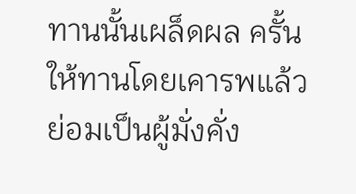ทานนั้นเผล็ดผล ครั้นให้ทานโดยเคารพแล้ว ย่อมเป็นผู้มั่งคั่ง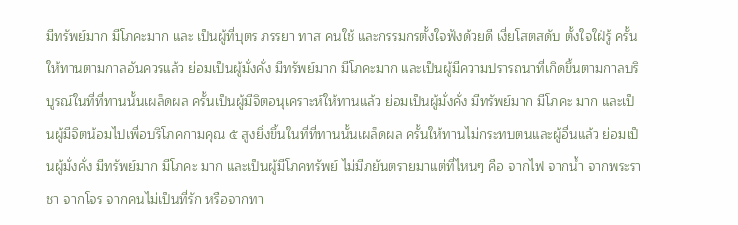มีทรัพย์มาก มีโภคะมาก และ เป็นผู้ที่บุตร ภรรยา ทาส คนใช้ และกรรมกรตั้งใจฟังด้วยดี เงี่ยโสตสดับ ตั้งใจใฝ่รู้ ครั้นให้ทานตามกาลอันควรแล้ว ย่อมเป็นผู้มั่งคั่ง มีทรัพย์มาก มีโภคะมาก และเป็นผู้มีความปรารถนาที่เกิดขึ้นตามกาลบริบูรณ์ในที่ที่ทานนั้นเผล็ดผล ครั้นเป็นผู้มีจิตอนุเคราะห์ให้ทานแล้ว ย่อมเป็นผู้มั่งคั่ง มีทรัพย์มาก มีโภคะ มาก และเป็นผู้มีจิตน้อมไปเพื่อบริโภคกามคุณ ๕ สูงยิ่งขึ้นในที่ที่ทานนั้นเผล็ดผล ครั้นให้ทานไม่กระทบตนและผู้อื่นแล้ว ย่อมเป็นผู้มั่งคั่ง มีทรัพย์มาก มีโภคะ มาก และเป็นผู้มีโภคทรัพย์ ไม่มีภยันตรายมาแต่ที่ไหนๆ คือ จากไฟ จากน้ำ จากพระราชา จากโจร จากคนไม่เป็นที่รัก หรือจากทา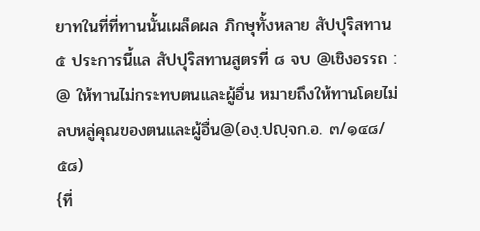ยาทในที่ที่ทานนั้นเผล็ดผล ภิกษุทั้งหลาย สัปปุริสทาน ๕ ประการนี้แล สัปปุริสทานสูตรที่ ๘ จบ @เชิงอรรถ : @ ให้ทานไม่กระทบตนและผู้อื่น หมายถึงให้ทานโดยไม่ลบหลู่คุณของตนและผู้อื่น@(องฺ.ปญฺจก.อ. ๓/๑๔๘/๕๘)
{ที่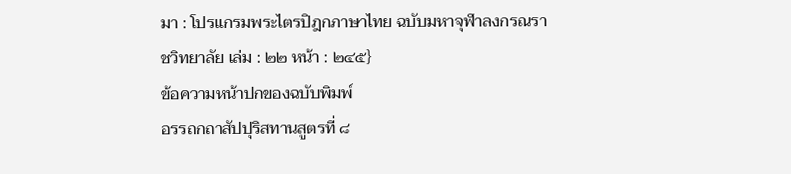มา : โปรแกรมพระไตรปิฎกภาษาไทย ฉบับมหาจุฬาลงกรณราชวิทยาลัย เล่ม : ๒๒ หน้า : ๒๔๕}
ข้อความหน้าปกของฉบับพิมพ์
อรรถกถาสัปปุริสทานสูตรที่ ๘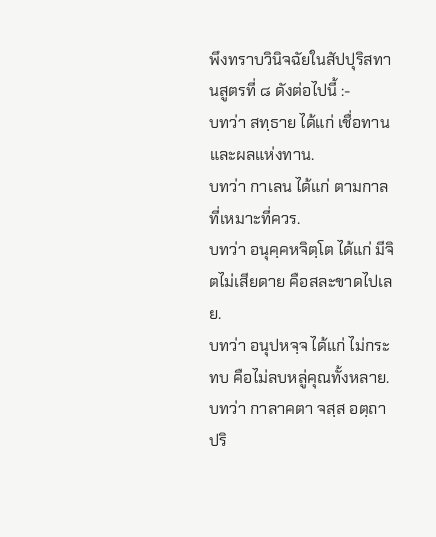พึงทราบวินิจฉัยในสัปปุริสทานสูตรที่ ๘ ดังต่อไปนี้ :-
บทว่า สทฺธาย ได้แก่ เชื่อทานและผลแห่งทาน.
บทว่า กาเลน ได้แก่ ตามกาลที่เหมาะที่ควร.
บทว่า อนุคฺคหจิตฺโต ได้แก่ มีจิตไม่เสียดาย คือสละขาดไปเลย.
บทว่า อนุปหจฺจ ได้แก่ ไม่กระทบ คือไม่ลบหลู่คุณทั้งหลาย.
บทว่า กาลาคตา จสฺส อตฺถา ปริ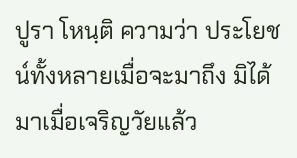ปูรา โหนฺติ ความว่า ประโยชน์ทั้งหลายเมื่อจะมาถึง มิได้มาเมื่อเจริญวัยแล้ว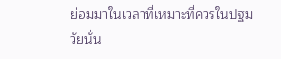ย่อมมาในเวลาที่เหมาะที่ควรในปฐมวัยนั่น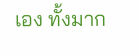เอง ทั้งมาก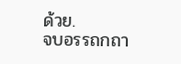ด้วย.
จบอรรถกถา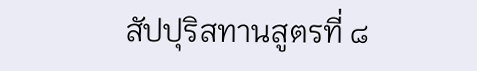สัปปุริสทานสูตรที่ ๘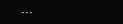---